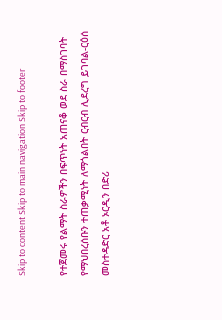Skip to content Skip to main navigation Skip to footer

የተጀመሩ የልማት ስራዎችን በፍጥነት አጠናቆ ወደ ስራ በማስገባት የማህበረሰቡን ተጠቃሚነት ለማጎልበት ርብርብ ሊደረግ ይገባል-ርዕሰ መስተዳድር አቶ ኦርዲን በድሪ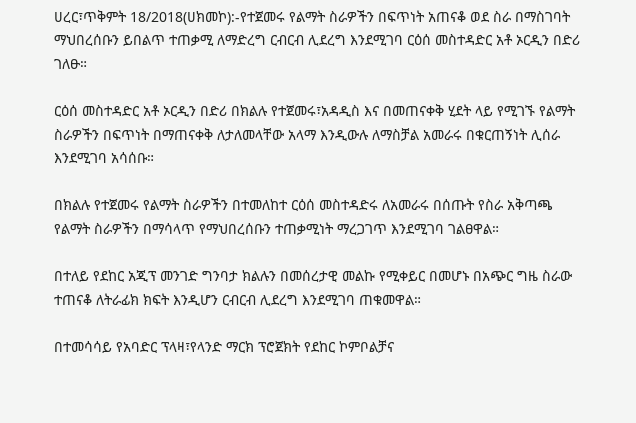ሀረር፣ጥቅምት 18/2018(ሀክመኮ):-የተጀመሩ የልማት ስራዎችን በፍጥነት አጠናቆ ወደ ስራ በማስገባት ማህበረሰቡን ይበልጥ ተጠቃሚ ለማድረግ ርብርብ ሊደረግ እንደሚገባ ርዕሰ መስተዳድር አቶ ኦርዲን በድሪ ገለፁ።

ርዕሰ መስተዳድር አቶ ኦርዲን በድሪ በክልሉ የተጀመሩ፣አዳዲስ እና በመጠናቀቅ ሂደት ላይ የሚገኙ የልማት ስራዎችን በፍጥነት በማጠናቀቅ ለታለመላቸው አላማ እንዲውሉ ለማስቻል አመራሩ በቁርጠኝነት ሊሰራ እንደሚገባ አሳሰቡ።

በክልሉ የተጀመሩ የልማት ስራዎችን በተመለከተ ርዕሰ መስተዳድሩ ለአመራሩ በሰጡት የስራ አቅጣጫ የልማት ስራዎችን በማሳላጥ የማህበረሰቡን ተጠቃሚነት ማረጋገጥ እንደሚገባ ገልፀዋል።

በተለይ የደከር አጂፕ መንገድ ግንባታ ክልሉን በመሰረታዊ መልኩ የሚቀይር በመሆኑ በአጭር ግዜ ስራው ተጠናቆ ለትራፊክ ክፍት እንዲሆን ርብርብ ሊደረግ እንደሚገባ ጠቁመዋል።

በተመሳሳይ የአባድር ፕላዛ፣የላንድ ማርክ ፕሮጀክት የደከር ኮምቦልቻና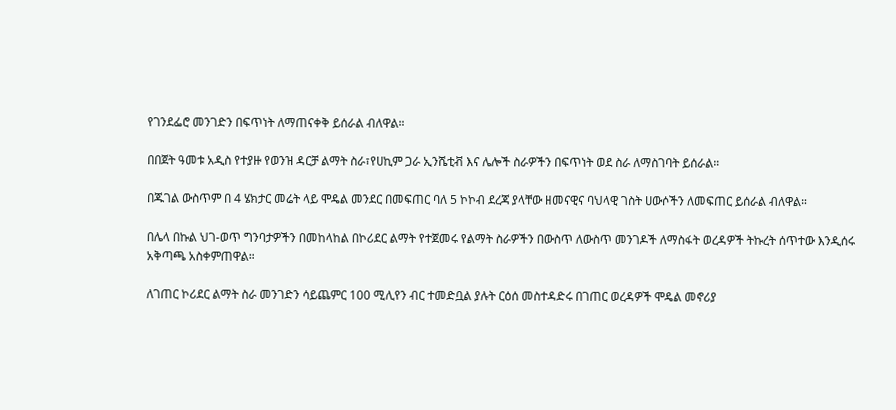የገንደፌሮ መንገድን በፍጥነት ለማጠናቀቅ ይሰራል ብለዋል።

በበጀት ዓመቱ አዲስ የተያዙ የወንዝ ዳርቻ ልማት ስራ፣የሀኪም ጋራ ኢንሼቲቭ እና ሌሎች ስራዎችን በፍጥነት ወደ ስራ ለማስገባት ይሰራል።

በጁገል ውስጥም በ 4 ሄክታር መሬት ላይ ሞዴል መንደር በመፍጠር ባለ 5 ኮኮብ ደረጃ ያላቸው ዘመናዊና ባህላዊ ገስት ሀውሶችን ለመፍጠር ይሰራል ብለዋል።

በሌላ በኩል ህገ-ወጥ ግንባታዎችን በመከላከል በኮሪደር ልማት የተጀመሩ የልማት ስራዎችን በውስጥ ለውስጥ መንገዶች ለማስፋት ወረዳዎች ትኩረት ሰጥተው እንዲሰሩ አቅጣጫ አስቀምጠዋል።

ለገጠር ኮሪደር ልማት ስራ መንገድን ሳይጨምር 100 ሚሊየን ብር ተመድቧል ያሉት ርዕሰ መስተዳድሩ በገጠር ወረዳዎች ሞዴል መኖሪያ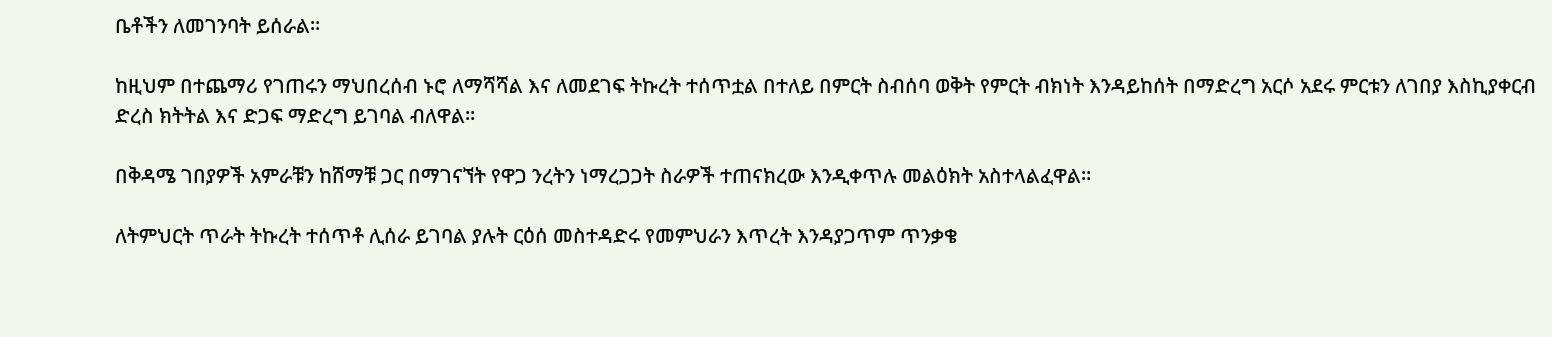ቤቶችን ለመገንባት ይሰራል።

ከዚህም በተጨማሪ የገጠሩን ማህበረሰብ ኑሮ ለማሻሻል እና ለመደገፍ ትኩረት ተሰጥቷል በተለይ በምርት ስብሰባ ወቅት የምርት ብክነት እንዳይከሰት በማድረግ አርሶ አደሩ ምርቱን ለገበያ እስኪያቀርብ ድረስ ክትትል እና ድጋፍ ማድረግ ይገባል ብለዋል።

በቅዳሜ ገበያዎች አምራቹን ከሸማቹ ጋር በማገናኘት የዋጋ ንረትን ነማረጋጋት ስራዎች ተጠናክረው እንዲቀጥሉ መልዕክት አስተላልፈዋል።

ለትምህርት ጥራት ትኩረት ተሰጥቶ ሊሰራ ይገባል ያሉት ርዕሰ መስተዳድሩ የመምህራን እጥረት እንዳያጋጥም ጥንቃቄ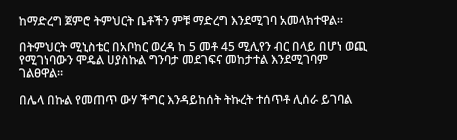ከማድረግ ጀምሮ ትምህርት ቤቶችን ምቹ ማድረግ እንደሚገባ አመላክተዋል።

በትምህርት ሚኒስቴር በአቦከር ወረዳ ከ 5 መቶ 45 ሚሊየን ብር በላይ በሆነ ወጪ የሚገነባውን ሞዴል ሀያስኩል ግንባታ መደገፍና መከታተል እንደሚገባም ገልፀዋል።

በሌላ በኩል የመጠጥ ውሃ ችግር እንዳይከሰት ትኩረት ተሰጥቶ ሊሰራ ይገባል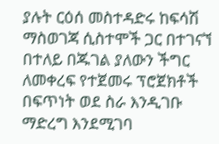ያሉት ርዕሰ መስተዳድሩ ከፍሳሽ ማስወገጃ ሲስተሞች ጋር በተገናኘ በተለይ በጁገል ያለውን ችግር ለመቀረፍ የተጀመሩ ፕሮጀክቶች በፍጥነት ወደ ስራ እንዲገቡ ማድረግ እንደሚገባ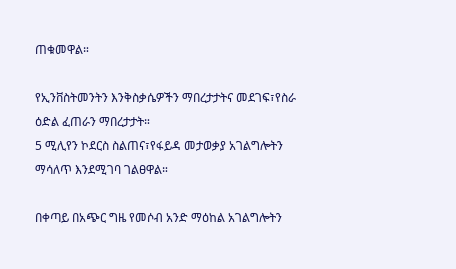ጠቁመዋል።

የኢንቨስትመንትን እንቅስቃሴዎችን ማበረታታትና መደገፍ፣የስራ ዕድል ፈጠራን ማበረታታት።
5 ሚሊየን ኮደርስ ስልጠና፣የፋይዳ መታወቃያ አገልግሎትን ማሳለጥ እንደሚገባ ገልፀዋል።

በቀጣይ በአጭር ግዜ የመሶብ አንድ ማዕከል አገልግሎትን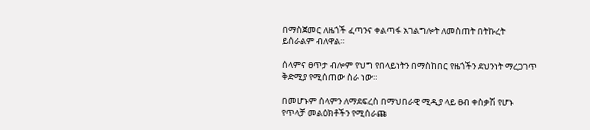በማስጀመር ለዜጎች ፈጣንና ቀልጣፋ አገልግሎት ለመስጠት በትኩረት ይሰራልም ብለዋል።

ሰላምና ፀጥታ ብሎም የህግ የበላይነትን በማስከበር የዜጎችን ደህንነት ማረጋገጥ ቅድሚያ የሚሰጠው ስራ ነው።

በመሆኑም ሰላምን ለማደፍረስ በማህበራዊ ሚዲያ ላይ ፀብ ቀስቃሽ የሆኑ የጥላቻ መልዕክቶችን የሚሰራጩ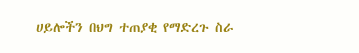ሀይሎችን በህግ ተጠያቂ የማድረጉ ስራ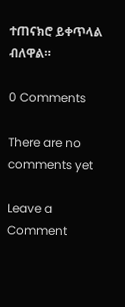ተጠናክሮ ይቀጥላል ብለዋል።

0 Comments

There are no comments yet

Leave a Comment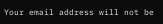Your email address will not be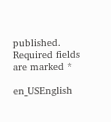published. Required fields are marked *

en_USEnglish